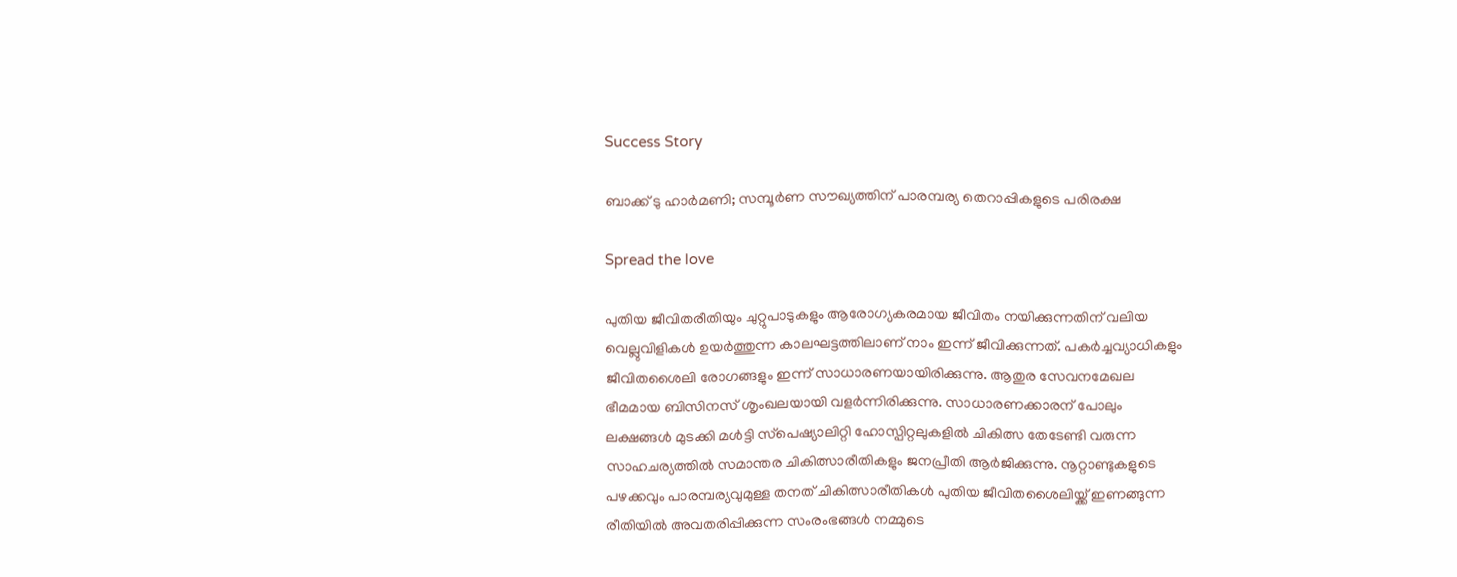Success Story

ബാക്ക് ടു ഹാര്‍മണി; സമ്പൂര്‍ണ സൗഖ്യത്തിന് പാരമ്പര്യ തെറാപ്പികളുടെ പരിരക്ഷ

Spread the love

പുതിയ ജീവിതരീതിയും ചുറ്റുപാടുകളും ആരോഗ്യകരമായ ജീവിതം നയിക്കുന്നതിന് വലിയ വെല്ലുവിളികള്‍ ഉയര്‍ത്തുന്ന കാലഘട്ടത്തിലാണ് നാം ഇന്ന് ജീവിക്കുന്നത്. പകര്‍ച്ചവ്യാധികളും ജീവിതശൈലി രോഗങ്ങളും ഇന്ന് സാധാരണയായിരിക്കുന്നു. ആതുര സേവനമേഖല ഭീമമായ ബിസിനസ് ശൃംഖലയായി വളര്‍ന്നിരിക്കുന്നു. സാധാരണക്കാരന് പോലും ലക്ഷങ്ങള്‍ മുടക്കി മള്‍ട്ടി സ്‌പെഷ്യാലിറ്റി ഹോസ്പിറ്റലുകളില്‍ ചികിത്സ തേടേണ്ടി വരുന്ന സാഹചര്യത്തില്‍ സമാന്തര ചികിത്സാരീതികളും ജനപ്രീതി ആര്‍ജിക്കുന്നു. നൂറ്റാണ്ടുകളുടെ പഴക്കവും പാരമ്പര്യവുമുള്ള തനത് ചികിത്സാരീതികള്‍ പുതിയ ജീവിതശൈലിയ്ക്ക് ഇണങ്ങുന്ന രീതിയില്‍ അവതരിപ്പിക്കുന്ന സംരംഭങ്ങള്‍ നമ്മുടെ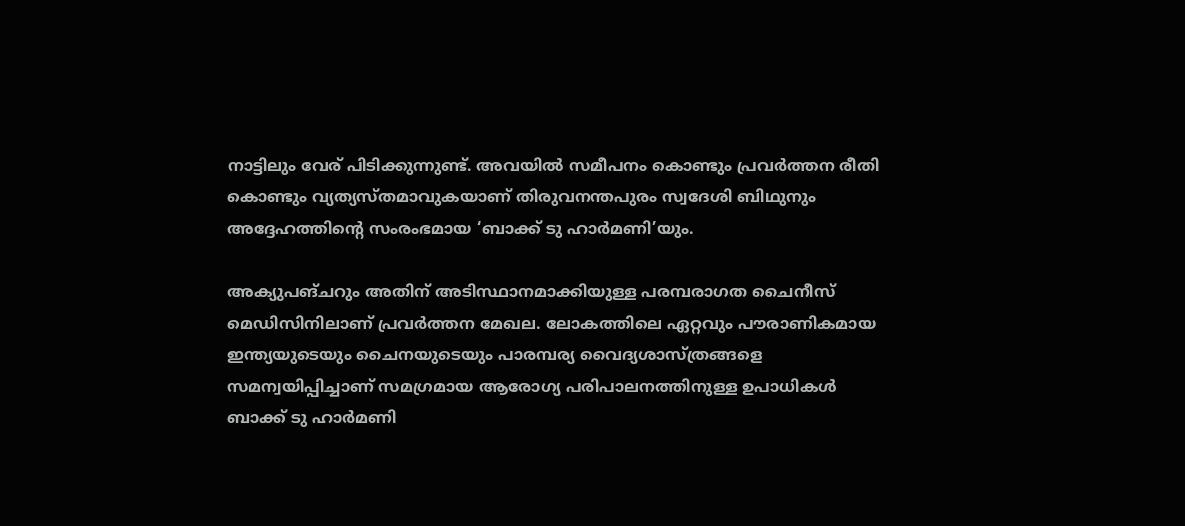നാട്ടിലും വേര് പിടിക്കുന്നുണ്ട്. അവയില്‍ സമീപനം കൊണ്ടും പ്രവര്‍ത്തന രീതി കൊണ്ടും വ്യത്യസ്തമാവുകയാണ് തിരുവനന്തപുരം സ്വദേശി ബിഥുനും അദ്ദേഹത്തിന്റെ സംരംഭമായ ‘ബാക്ക് ടു ഹാര്‍മണി’യും.

അക്യുപങ്ചറും അതിന് അടിസ്ഥാനമാക്കിയുള്ള പരമ്പരാഗത ചൈനീസ് മെഡിസിനിലാണ് പ്രവര്‍ത്തന മേഖല. ലോകത്തിലെ ഏറ്റവും പൗരാണികമായ ഇന്ത്യയുടെയും ചൈനയുടെയും പാരമ്പര്യ വൈദ്യശാസ്ത്രങ്ങളെ സമന്വയിപ്പിച്ചാണ് സമഗ്രമായ ആരോഗ്യ പരിപാലനത്തിനുള്ള ഉപാധികള്‍ ബാക്ക് ടു ഹാര്‍മണി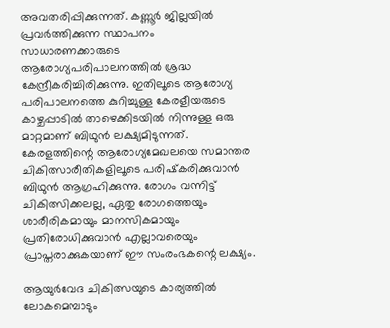അവതരിപ്പിക്കുന്നത്. കണ്ണൂര്‍ ജില്ലയില്‍ പ്രവര്‍ത്തിക്കുന്ന സ്ഥാപനം സാധാരണക്കാരുടെ ആരോഗ്യപരിപാലനത്തില്‍ ശ്രദ്ധ കേന്ദ്രീകരിച്ചിരിക്കുന്നു. ഇതിലൂടെ ആരോഗ്യ പരിപാലനത്തെ കുറിച്ചുള്ള കേരളീയരുടെ കാഴ്ചപ്പാടില്‍ താഴെക്കിടയില്‍ നിന്നുള്ള ഒരു മാറ്റമാണ് ബിഥുന്‍ ലക്ഷ്യമിടുന്നത്. കേരളത്തിന്റെ ആരോഗ്യമേഖലയെ സമാന്തര ചികിത്സാരീതികളിലൂടെ പരിഷ്‌കരിക്കുവാന്‍ ബിഥുന്‍ ആഗ്രഹിക്കുന്നു. രോഗം വന്നിട്ട് ചികിത്സിക്കലല്ല, ഏതു രോഗത്തെയും ശാരീരികമായും മാനസികമായും പ്രതിരോധിക്കുവാന്‍ എല്ലാവരെയും പ്രാപ്തരാക്കുകയാണ് ഈ സംരംഭകന്റെ ലക്ഷ്യം.

ആയുര്‍വേദ ചികിത്സയുടെ കാര്യത്തില്‍ ലോകമെമ്പാടും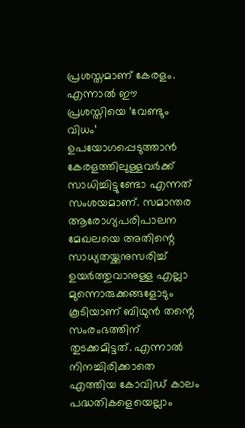പ്രശസ്തമാണ് കേരളം. എന്നാല്‍ ഈ പ്രശസ്തിയെ ‘വേണ്ടും വിധം’ ഉപയോഗപ്പെടുത്താന്‍ കേരളത്തിലുള്ളവര്‍ക്ക് സാധിച്ചിട്ടുണ്ടോ എന്നത് സംശയമാണ്. സമാന്തര ആരോഗ്യപരിപാലന മേഖലയെ അതിന്റെ സാധ്യതയ്ക്കനുസരിച്ച് ഉയര്‍ത്തുവാനുള്ള എല്ലാ മുന്നൊരുക്കങ്ങളോടും കൂടിയാണ് ബിഥുന്‍ തന്റെ സംരംഭത്തിന് തുടക്കമിട്ടത്. എന്നാല്‍ നിനച്ചിരിക്കാതെ എത്തിയ കോവിഡ് കാലം പദ്ധതികളെയെല്ലാം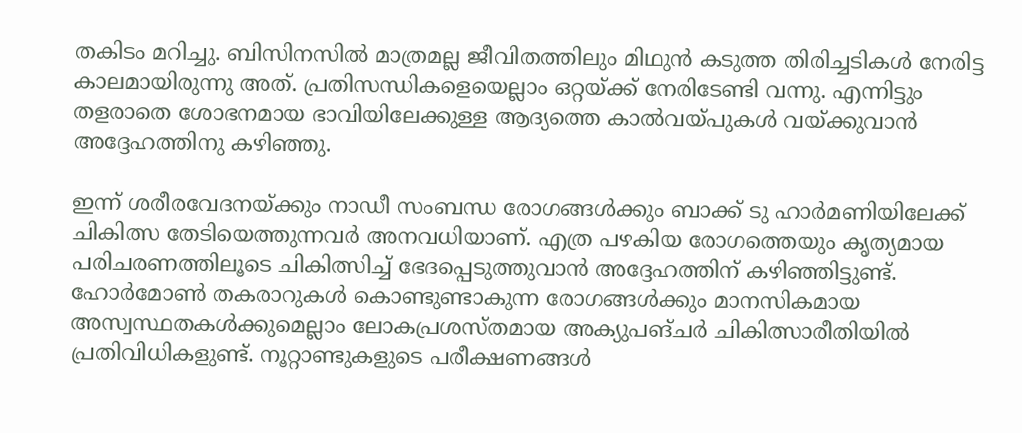തകിടം മറിച്ചു. ബിസിനസില്‍ മാത്രമല്ല ജീവിതത്തിലും മിഥുന്‍ കടുത്ത തിരിച്ചടികള്‍ നേരിട്ട കാലമായിരുന്നു അത്. പ്രതിസന്ധികളെയെല്ലാം ഒറ്റയ്ക്ക് നേരിടേണ്ടി വന്നു. എന്നിട്ടും തളരാതെ ശോഭനമായ ഭാവിയിലേക്കുള്ള ആദ്യത്തെ കാല്‍വയ്പുകള്‍ വയ്ക്കുവാന്‍ അദ്ദേഹത്തിനു കഴിഞ്ഞു.

ഇന്ന് ശരീരവേദനയ്ക്കും നാഡീ സംബന്ധ രോഗങ്ങള്‍ക്കും ബാക്ക് ടു ഹാര്‍മണിയിലേക്ക് ചികിത്സ തേടിയെത്തുന്നവര്‍ അനവധിയാണ്. എത്ര പഴകിയ രോഗത്തെയും കൃത്യമായ പരിചരണത്തിലൂടെ ചികിത്സിച്ച് ഭേദപ്പെടുത്തുവാന്‍ അദ്ദേഹത്തിന് കഴിഞ്ഞിട്ടുണ്ട്. ഹോര്‍മോണ്‍ തകരാറുകള്‍ കൊണ്ടുണ്ടാകുന്ന രോഗങ്ങള്‍ക്കും മാനസികമായ അസ്വസ്ഥതകള്‍ക്കുമെല്ലാം ലോകപ്രശസ്തമായ അക്യുപങ്ചര്‍ ചികിത്സാരീതിയില്‍ പ്രതിവിധികളുണ്ട്. നൂറ്റാണ്ടുകളുടെ പരീക്ഷണങ്ങള്‍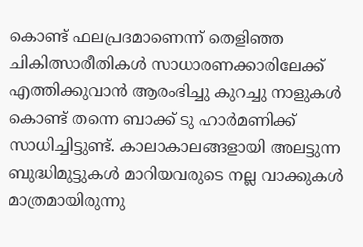കൊണ്ട് ഫലപ്രദമാണെന്ന് തെളിഞ്ഞ ചികിത്സാരീതികള്‍ സാധാരണക്കാരിലേക്ക് എത്തിക്കുവാന്‍ ആരംഭിച്ചു കുറച്ചു നാളുകള്‍ കൊണ്ട് തന്നെ ബാക്ക് ടു ഹാര്‍മണിക്ക് സാധിച്ചിട്ടുണ്ട്. കാലാകാലങ്ങളായി അലട്ടുന്ന ബുദ്ധിമുട്ടുകള്‍ മാറിയവരുടെ നല്ല വാക്കുകള്‍ മാത്രമായിരുന്നു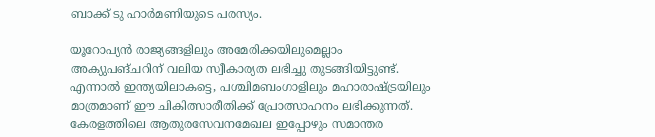ബാക്ക് ടു ഹാര്‍മണിയുടെ പരസ്യം.

യൂറോപ്യന്‍ രാജ്യങ്ങളിലും അമേരിക്കയിലുമെല്ലാം അക്യുപങ്ചറിന് വലിയ സ്വീകാര്യത ലഭിച്ചു തുടങ്ങിയിട്ടുണ്ട്. എന്നാല്‍ ഇന്ത്യയിലാകട്ടെ, പശ്ചിമബംഗാളിലും മഹാരാഷ്ട്രയിലും മാത്രമാണ് ഈ ചികിത്സാരീതിക്ക് പ്രോത്സാഹനം ലഭിക്കുന്നത്. കേരളത്തിലെ ആതുരസേവനമേഖല ഇപ്പോഴും സമാന്തര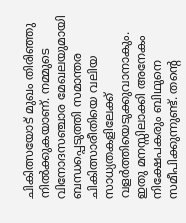ചികിത്സയോട് മുഖം തിരിഞ്ഞു നില്‍ക്കുകയാണ്. നമ്മുടെ വിനോദസഞ്ചാര മേഖലയുമായി ബന്ധപ്പെടുത്തി സമാന്തര ചികിത്സാരീതിയെ വലിയ സാധ്യതകളിലേക്ക് വളര്‍ത്തിയെടുക്കുവാനാകും. ഇതു മനസ്സിലാക്കി അനേകം നിക്ഷേപകരും ബിഥുനെ സമീപിക്കുന്നുണ്ട്. തന്റെ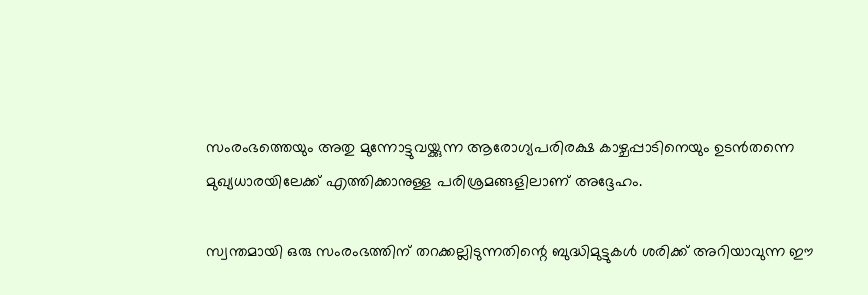സംരംഭത്തെയും അതു മുന്നോട്ടുവയ്ക്കുന്ന ആരോഗ്യപരിരക്ഷ കാഴ്ചപ്പാടിനെയും ഉടന്‍തന്നെ മുഖ്യധാരയിലേക്ക് എത്തിക്കാനുള്ള പരിശ്രമങ്ങളിലാണ് അദ്ദേഹം.

സ്വന്തമായി ഒരു സംരംഭത്തിന് തറക്കല്ലിടുന്നതിന്റെ ബുദ്ധിമുട്ടുകള്‍ ശരിക്ക് അറിയാവുന്ന ഈ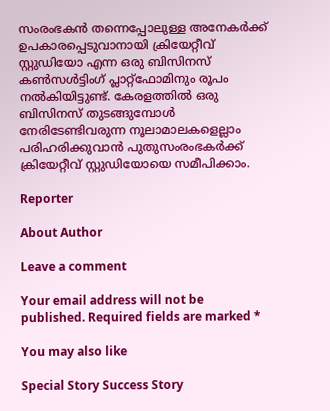സംരംഭകന്‍ തന്നെപ്പോലുള്ള അനേകര്‍ക്ക് ഉപകാരപ്പെടുവാനായി ക്രിയേറ്റീവ് സ്റ്റുഡിയോ എന്ന ഒരു ബിസിനസ് കണ്‍സള്‍ട്ടിംഗ് പ്ലാറ്റ്‌ഫോമിനും രൂപം നല്‍കിയിട്ടുണ്ട്. കേരളത്തില്‍ ഒരു ബിസിനസ് തുടങ്ങുമ്പോള്‍ നേരിടേണ്ടിവരുന്ന നൂലാമാലകളെല്ലാം പരിഹരിക്കുവാന്‍ പുതുസംരംഭകര്‍ക്ക് ക്രിയേറ്റീവ് സ്റ്റുഡിയോയെ സമീപിക്കാം.

Reporter

About Author

Leave a comment

Your email address will not be published. Required fields are marked *

You may also like

Special Story Success Story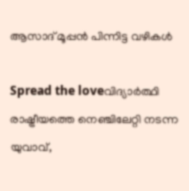ആസാദ് മൂപ്പന്‍ പിന്നിട്ട വഴികള്‍

Spread the loveവിദ്യാര്‍ത്ഥി രാഷ്ട്രീയത്തെ നെഞ്ചിലേറ്റി നടന്ന യുവാവ്,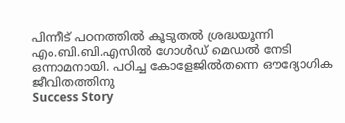പിന്നീട് പഠനത്തില്‍ കൂടുതല്‍ ശ്രദ്ധയൂന്നി എം.ബി.ബി.എസില്‍ ഗോള്‍ഡ് മെഡല്‍ നേടി ഒന്നാമനായി. പഠിച്ച കോളേജില്‍തന്നെ ഔദ്യോഗിക ജീവിതത്തിനു
Success Story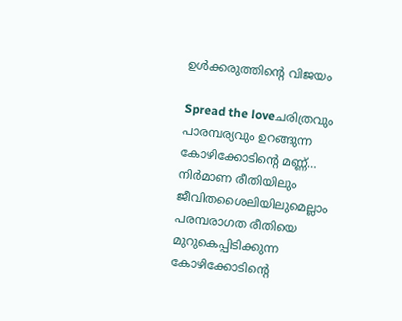ഉള്‍ക്കരുത്തിന്റെ വിജയം

Spread the loveചരിത്രവും പാരമ്പര്യവും ഉറങ്ങുന്ന കോഴിക്കോടിന്റെ മണ്ണ്… നിര്‍മാണ രീതിയിലും ജീവിതശൈലിയിലുമെല്ലാം പരമ്പരാഗത രീതിയെ മുറുകെപ്പിടിക്കുന്ന കോഴിക്കോടിന്റെ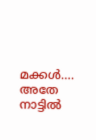മക്കള്‍…. അതേ നാട്ടില്‍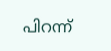പിറന്ന്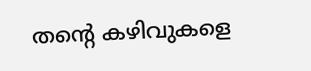തന്റെ കഴിവുകളെ